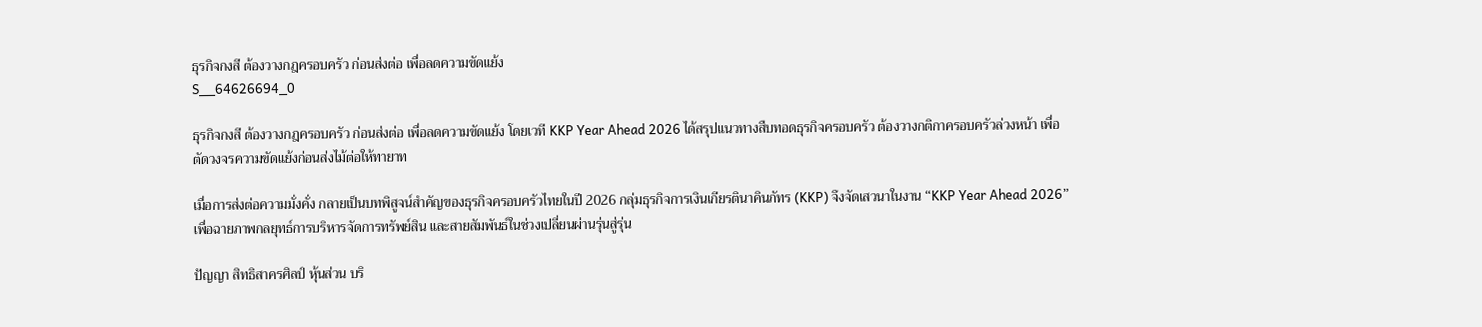ธุรกิจกงสี ต้องวางกฎครอบครัว ก่อนส่งต่อ เพื่อลดความขัดแย้ง
S__64626694_0

ธุรกิจกงสี ต้องวางกฎครอบครัว ก่อนส่งต่อ เพื่อลดความขัดแย้ง โดยเวที KKP Year Ahead 2026 ได้สรุปแนวทางสืบทอดธุรกิจครอบครัว ต้องวางกติกาครอบครัวล่วงหน้า เพื่อตัดวงจรความขัดแย้งก่อนส่งไม้ต่อให้ทายาท

เมื่อการส่งต่อความมั่งคั่ง กลายเป็นบทพิสูจน์สำคัญของธุรกิจครอบครัวไทยในปี 2026 กลุ่มธุรกิจการเงินเกียรตินาคินภัทร (KKP) จึงจัดเสวนาในงาน “KKP Year Ahead 2026” เพื่อฉายภาพกลยุทธ์การบริหารจัดการทรัพย์สิน และสายสัมพันธ์ในช่วงเปลี่ยนผ่านรุ่นสู่รุ่น

ปัญญา สิทธิสาครศิลป์ หุ้นส่วน บริ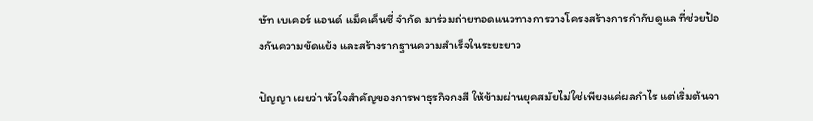ษัท เบเคอร์ แอนด์ แม็คเค็นซี่ จำกัด มาร่วมถ่ายทอดแนวทางการวางโครงสร้างการกำกับดูแล ที่ช่วยป้องกันความขัดแย้ง และสร้างรากฐานความสำเร็จในระยะยาว

ปัญญา เผยว่า หัวใจสำคัญของการพาธุรกิจกงสี ให้ข้ามผ่านยุคสมัยไม่ใช่เพียงแค่ผลกำไร แต่เริ่มต้นจา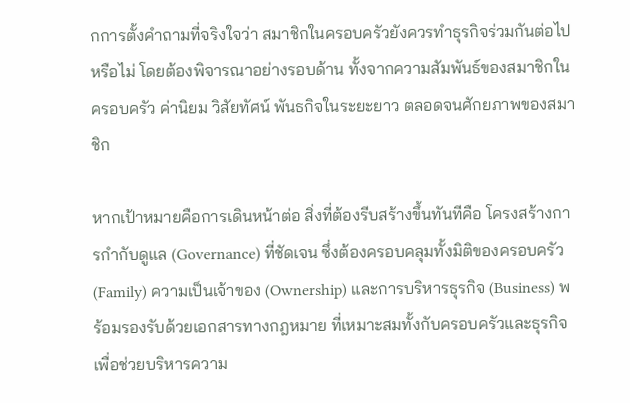กการตั้งคำถามที่จริงใจว่า สมาชิกในครอบครัวยังควรทำธุรกิจร่วมกันต่อไปหรือไม่ โดยต้องพิจารณาอย่างรอบด้าน ทั้งจากความสัมพันธ์ของสมาชิกในครอบครัว ค่านิยม วิสัยทัศน์ พันธกิจในระยะยาว ตลอดจนศักยภาพของสมาชิก

หากเป้าหมายคือการเดินหน้าต่อ สิ่งที่ต้องรีบสร้างขึ้นทันทีคือ โครงสร้างการกำกับดูแล (Governance) ที่ชัดเจน ซึ่งต้องครอบคลุมทั้งมิติของครอบครัว (Family) ความเป็นเจ้าของ (Ownership) และการบริหารธุรกิจ (Business) พร้อมรองรับด้วยเอกสารทางกฎหมาย ที่เหมาะสมทั้งกับครอบครัวและธุรกิจ เพื่อช่วยบริหารความ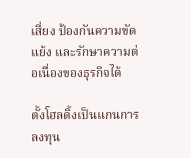เสี่ยง ป้องกันความขัดแย้ง และรักษาความต่อเนื่องของธุรกิจได้

ตั้งโฮลดิ้งเป็นแกนการลงทุน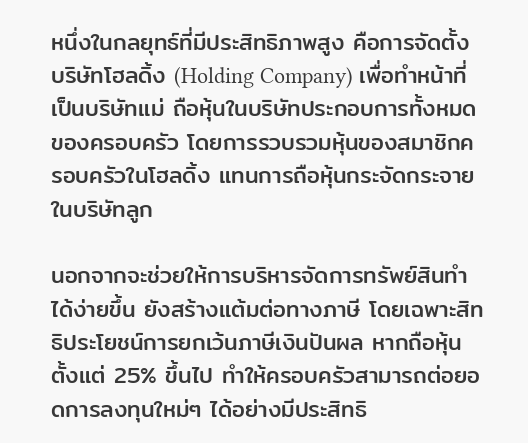หนึ่งในกลยุทธ์ที่มีประสิทธิภาพสูง คือการจัดตั้ง บริษัทโฮลดิ้ง (Holding Company) เพื่อทำหน้าที่เป็นบริษัทแม่ ถือหุ้นในบริษัทประกอบการทั้งหมดของครอบครัว โดยการรวบรวมหุ้นของสมาชิกครอบครัวในโฮลดิ้ง แทนการถือหุ้นกระจัดกระจายในบริษัทลูก

นอกจากจะช่วยให้การบริหารจัดการทรัพย์สินทำได้ง่ายขึ้น ยังสร้างแต้มต่อทางภาษี โดยเฉพาะสิทธิประโยชน์การยกเว้นภาษีเงินปันผล หากถือหุ้นตั้งแต่ 25% ขึ้นไป ทำให้ครอบครัวสามารถต่อยอดการลงทุนใหม่ๆ ได้อย่างมีประสิทธิ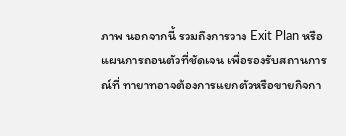ภาพ นอกจากนี้ รวมถึงการวาง Exit Plan หรือแผนการถอนตัวที่ชัดเจน เพื่อรองรับสถานการณ์ที่ ทายาทอาจต้องการแยกตัวหรือขายกิจกา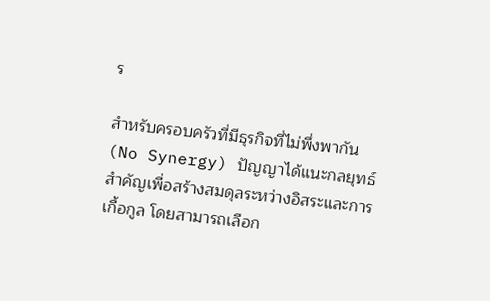ร

สำหรับครอบครัวที่มีธุรกิจที่ไม่พึ่งพากัน (No Synergy) ปัญญาได้แนะกลยุทธ์สำคัญเพื่อสร้างสมดุลระหว่างอิสระและการเกื้อกูล โดยสามารถเลือก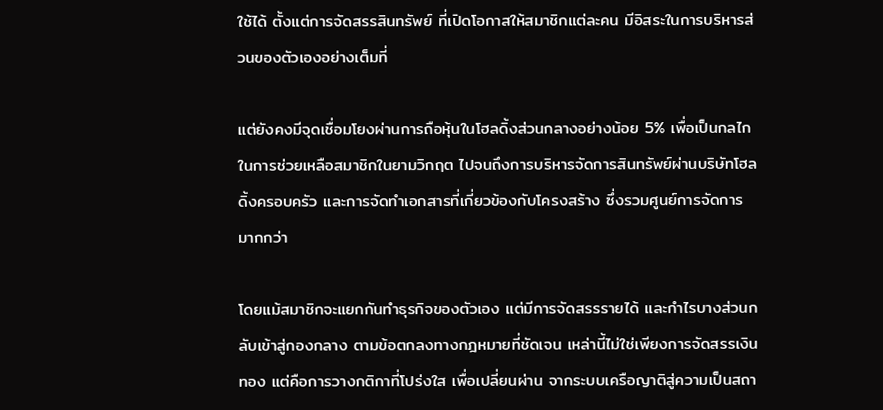ใช้ได้ ตั้งแต่การจัดสรรสินทรัพย์ ที่เปิดโอกาสให้สมาชิกแต่ละคน มีอิสระในการบริหารส่วนของตัวเองอย่างเต็มที่

แต่ยังคงมีจุดเชื่อมโยงผ่านการถือหุ้นในโฮลดิ้งส่วนกลางอย่างน้อย 5% เพื่อเป็นกลไกในการช่วยเหลือสมาชิกในยามวิกฤต ไปจนถึงการบริหารจัดการสินทรัพย์ผ่านบริษัทโฮลดิ้งครอบครัว และการจัดทำเอกสารที่เกี่ยวข้องกับโครงสร้าง ซึ่งรวมศูนย์การจัดการมากกว่า

โดยแม้สมาชิกจะแยกกันทำธุรกิจของตัวเอง แต่มีการจัดสรรรายได้ และกำไรบางส่วนกลับเข้าสู่กองกลาง ตามข้อตกลงทางกฎหมายที่ชัดเจน เหล่านี้ไม่ใช่เพียงการจัดสรรเงินทอง แต่คือการวางกติกาที่โปร่งใส เพื่อเปลี่ยนผ่าน จากระบบเครือญาติสู่ความเป็นสถา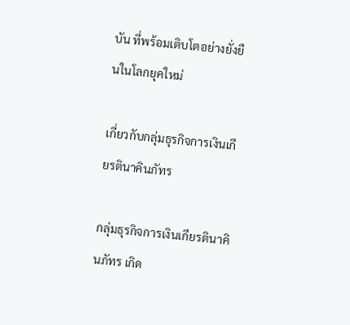บัน ที่พร้อมเติบโตอย่างยั่งยืนในโลกยุคใหม่

เกี่ยวกับกลุ่มธุรกิจการเงินเกียรตินาคินภัทร

กลุ่มธุรกิจการเงินเกียรตินาคินภัทร เกิด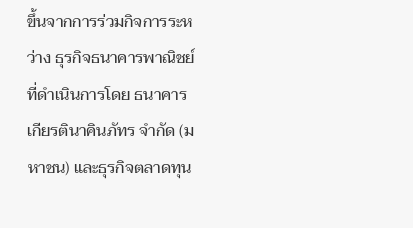ขึ้นจากการร่วมกิจการระหว่าง ธุรกิจธนาคารพาณิชย์ที่ดำเนินการโดย ธนาคารเกียรตินาคินภัทร จำกัด (มหาชน) และธุรกิจตลาดทุน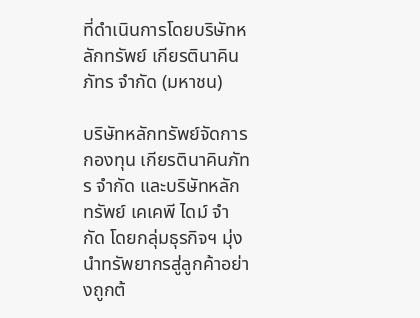ที่ดำเนินการโดยบริษัทหลักทรัพย์ เกียรตินาคินภัทร จำกัด (มหาชน)

บริษัทหลักทรัพย์จัดการกองทุน เกียรตินาคินภัทร จำกัด และบริษัทหลักทรัพย์ เคเคพี ไดม์ จำกัด โดยกลุ่มธุรกิจฯ มุ่งนำทรัพยากรสู่ลูกค้าอย่างถูกต้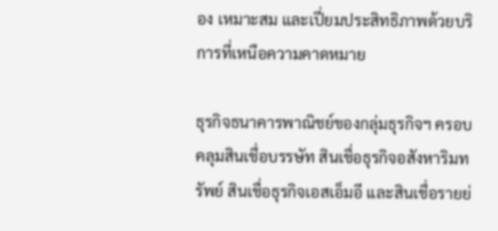อง เหมาะสม และเปี่ยมประสิทธิภาพด้วยบริการที่เหนือความคาดหมาย

ธุรกิจธนาคารพาณิชย์ของกลุ่มธุรกิจฯ ครอบคลุมสินเชื่อบรรษัท สินเชื่อธุรกิจอสังหาริมทรัพย์ สินเชื่อธุรกิจเอสเอ็มอี และสินเชื่อรายย่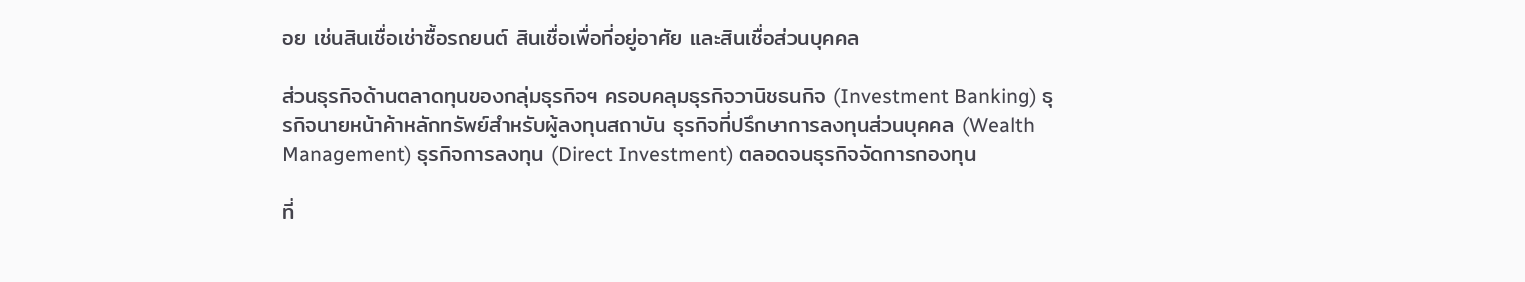อย เช่นสินเชื่อเช่าซื้อรถยนต์ สินเชื่อเพื่อที่อยู่อาศัย และสินเชื่อส่วนบุคคล

ส่วนธุรกิจด้านตลาดทุนของกลุ่มธุรกิจฯ ครอบคลุมธุรกิจวานิชธนกิจ (Investment Banking) ธุรกิจนายหน้าค้าหลักทรัพย์สำหรับผู้ลงทุนสถาบัน ธุรกิจที่ปรึกษาการลงทุนส่วนบุคคล (Wealth Management) ธุรกิจการลงทุน (Direct Investment) ตลอดจนธุรกิจจัดการกองทุน

ที่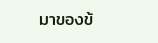มาของข้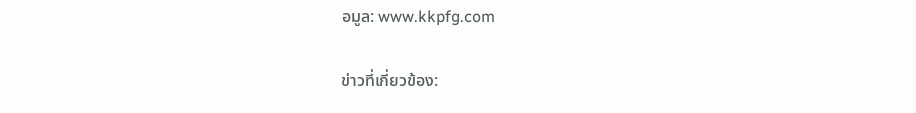อมูล: www.kkpfg.com

ข่าวที่เกี่ยวข้อง: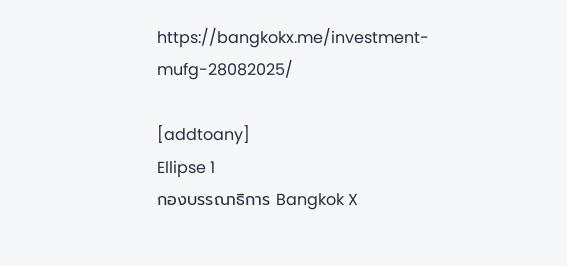https://bangkokx.me/investment-mufg-28082025/

[addtoany]
Ellipse 1
กองบรรณาธิการ Bangkok X